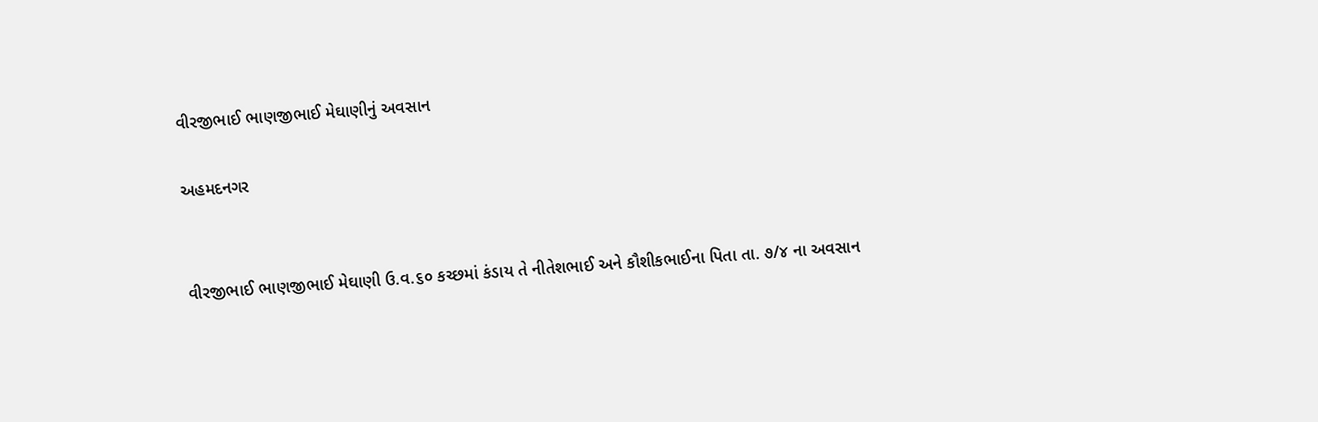વીરજીભાઈ ભાણજીભાઈ મેઘાણીનું અવસાન

અહમદનગર


વીરજીભાઈ ભાણજીભાઈ મેઘાણી ઉ.વ.૬૦ કચ્છમાં કંડાય તે નીતેશભાઈ અને કૌશીકભાઈના પિતા તા. ૭/૪ ના અવસાન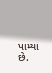પામ્યા છે.